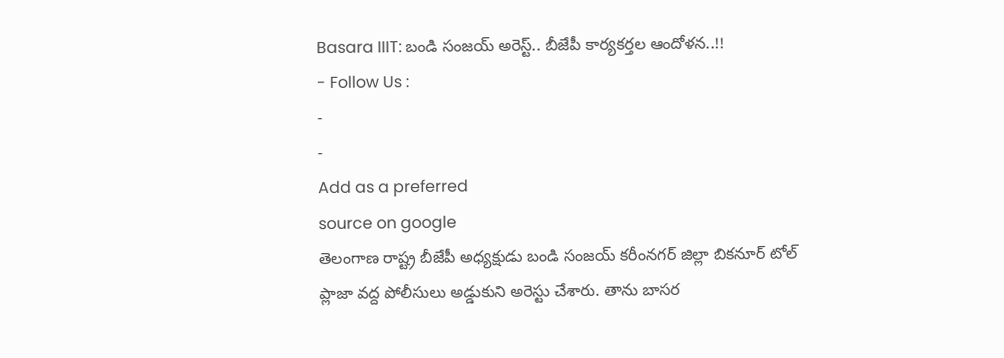Basara IIIT: బండి సంజయ్ అరెస్ట్.. బీజేపీ కార్యకర్తల ఆందోళన..!!
- Follow Us :
-
-
Add as a preferred
source on google
తెలంగాణ రాష్ట్ర బీజేపీ అధ్యక్షుడు బండి సంజయ్ కరీంనగర్ జిల్లా బికనూర్ టోల్ ప్లాజా వద్ద పోలీసులు అడ్డుకుని అరెస్టు చేశారు. తాను బాసర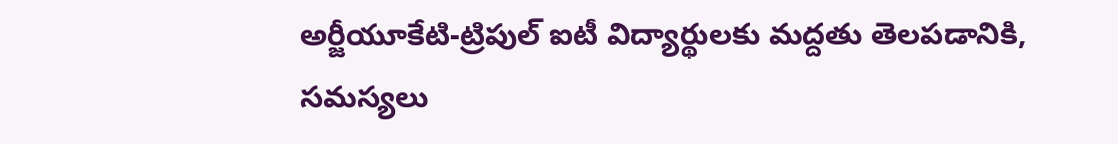అర్జీయూకేటి-ట్రిపుల్ ఐటీ విద్యార్థులకు మద్దతు తెలపడానికి, సమస్యలు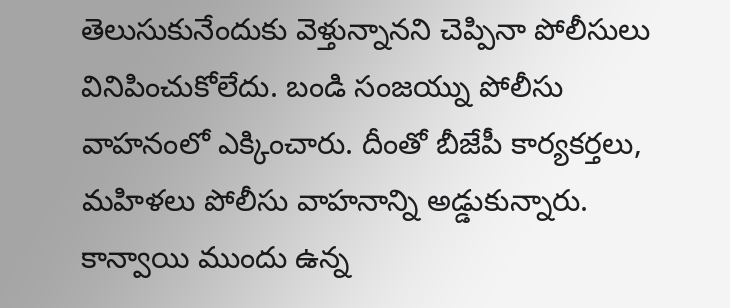తెలుసుకునేందుకు వెళ్తున్నానని చెప్పినా పోలీసులు వినిపించుకోలేదు. బండి సంజయ్ను పోలీసు వాహనంలో ఎక్కించారు. దీంతో బీజేపీ కార్యకర్తలు, మహిళలు పోలీసు వాహనాన్ని అడ్డుకున్నారు. కాన్వాయి ముందు ఉన్న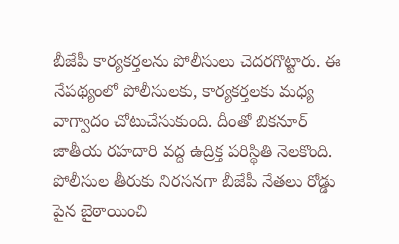బీజేపీ కార్యకర్తలను పోలీసులు చెదరగొట్టారు. ఈ నేపథ్యంలో పోలీసులకు, కార్యకర్తలకు మధ్య వాగ్వాదం చోటుచేసుకుంది. దీంతో బికనూర్ జాతీయ రహదారి వద్ద ఉద్రిక్త పరిస్థితి నెలకొంది.
పోలీసుల తీరుకు నిరసనగా బీజేపీ నేతలు రోడ్డు పైన బైఠాయించి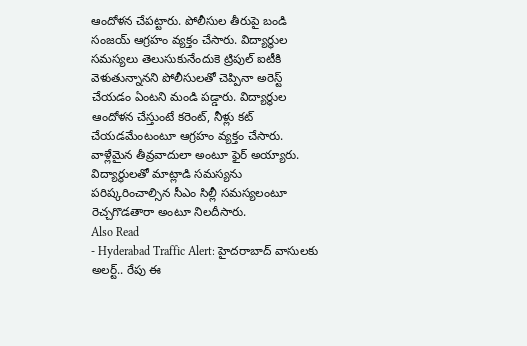ఆందోళన చేపట్టారు. పోలీసుల తీరుపై బండి సంజయ్ ఆగ్రహం వ్యక్తం చేసారు. విద్యార్థుల సమస్యలు తెలుసుకునేందుకె ట్రిపుల్ ఐటీకి వెళుతున్నానని పోలీసులతో చెప్పినా అరెస్ట్ చేయడం ఏంటని మండి పడ్డారు. విద్యార్థుల ఆందోళన చేస్తుంటే కరెంట్, నీళ్లు కట్ చేయడమేంటంటూ ఆగ్రహం వ్యక్తం చేసారు. వాళ్లేమైన తీవ్రవాదులా అంటూ ఫైర్ అయ్యారు. విద్యార్థులతో మాట్లాడి సమస్యను పరిష్కరించాల్సిన సీఎం సిల్లీ సమస్యలంటూ రెచ్చగొడతారా అంటూ నిలదీసారు.
Also Read
- Hyderabad Traffic Alert: హైదరాబాద్ వాసులకు అలర్ట్.. రేపు ఈ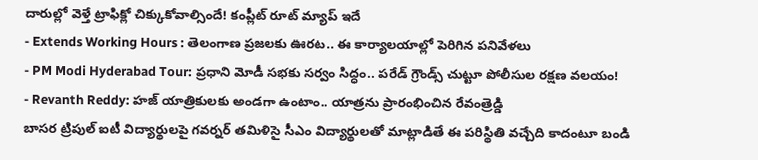దారుల్లో వెళ్తే ట్రాఫిక్లో చిక్కుకోవాల్సిందే! కంప్లీట్ రూట్ మ్యాప్ ఇదే
- Extends Working Hours : తెలంగాణ ప్రజలకు ఊరట.. ఈ కార్యాలయాల్లో పెరిగిన పనివేళలు
- PM Modi Hyderabad Tour: ప్రధాని మోడీ సభకు సర్వం సిద్ధం.. పరేడ్ గ్రౌండ్స్ చుట్టూ పోలీసుల రక్షణ వలయం!
- Revanth Reddy: హజ్ యాత్రికులకు అండగా ఉంటాం.. యాత్రను ప్రారంభించిన రేవంత్రెడ్డి
బాసర ట్రిపుల్ ఐటీ విద్యార్థులపై గవర్నర్ తమిళిసై సీఎం విద్యార్థులతో మాట్లాడితే ఈ పరిస్థితి వచ్చేది కాదంటూ బండి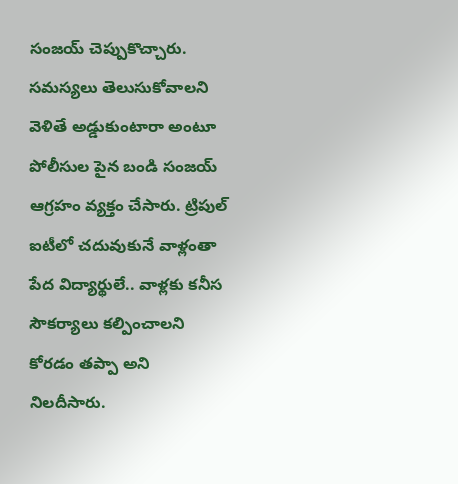సంజయ్ చెప్పుకొచ్చారు. సమస్యలు తెలుసుకోవాలని వెళితే అడ్డుకుంటారా అంటూ పోలీసుల పైన బండి సంజయ్ ఆగ్రహం వ్యక్తం చేసారు. ట్రిపుల్ ఐటీలో చదువుకునే వాళ్లంతా పేద విద్యార్థులే.. వాళ్లకు కనీస సౌకర్యాలు కల్పించాలని కోరడం తప్పా అని నిలదీసారు.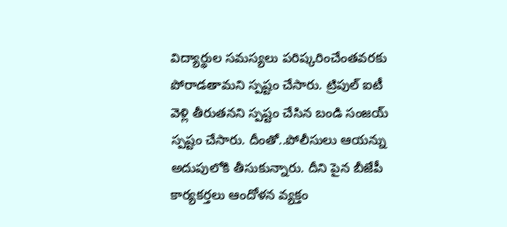విద్యార్థుల సమస్యలు పరిష్కరించేంతవరకు పోరాడతామని స్పష్టం చేసారు. ట్రిపుల్ ఐటీ వెళ్లి తీరుతనని స్పష్టం చేసిన బండి సంజయ్ స్పష్టం చేసారు. దీంతో..పోలీసులు ఆయన్ను అదుపులోకి తీసుకున్నారు. దీని పైన బీజేపీ కార్యకర్తలు ఆందోళన వ్యక్తం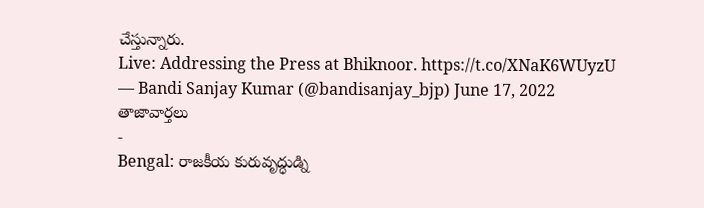చేస్తున్నారు.
Live: Addressing the Press at Bhiknoor. https://t.co/XNaK6WUyzU
— Bandi Sanjay Kumar (@bandisanjay_bjp) June 17, 2022
తాజావార్తలు
-
Bengal: రాజకీయ కురువృద్ధుడ్ని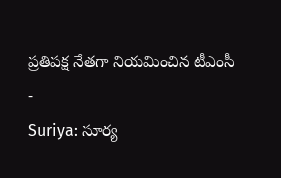ప్రతిపక్ష నేతగా నియమించిన టీఎంసీ
-
Suriya: సూర్య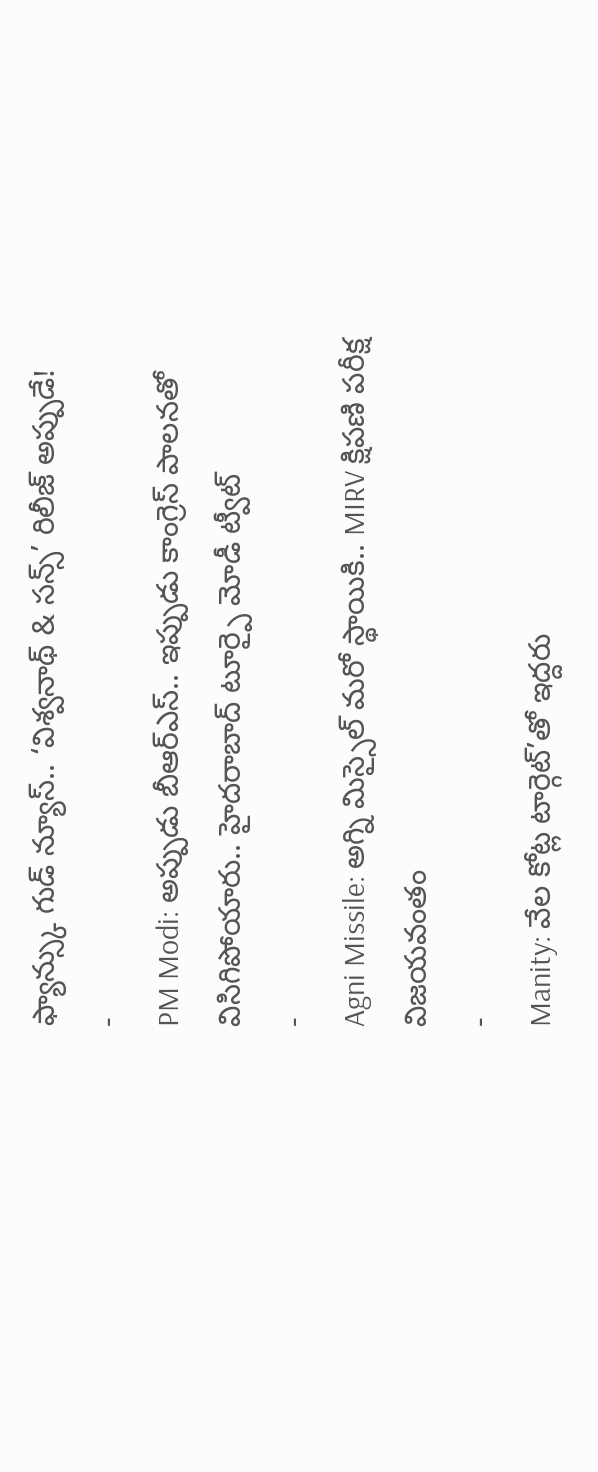ఫ్యాన్స్కు గుడ్ న్యూస్.. ‘విశ్వనాథ్ & సన్స్’ రిలీజ్ అప్పుడే!
-
PM Modi: అప్పుడు బీఆర్ఎస్.. ఇప్పుడు కాంగ్రెస్ పాలనతో విసిగిపోయారు.. హైదరాబాద్ టూర్పై మోడీ ట్వీట్
-
Agni Missile: అగ్ని మిస్సైల్ మరో స్థాయికి.. MIRV క్షిపణి పరీక్ష విజయవంతం
-
Manity: వేల కోట్ల టార్గెట్’తో ఇద్దరు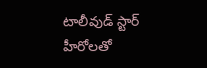టాలీవుడ్ స్టార్ హీరోలతో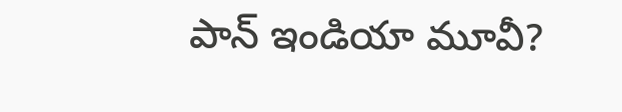పాన్ ఇండియా మూవీ?